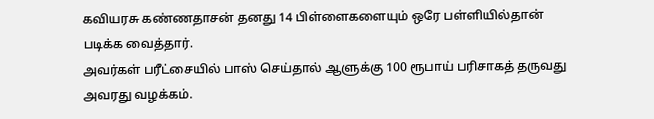கவியரசு கண்ணதாசன் தனது 14 பிள்ளைகளையும் ஒரே பள்ளியில்தான் படிக்க வைத்தார்.
அவர்கள் பரீட்சையில் பாஸ் செய்தால் ஆளுக்கு 100 ரூபாய் பரிசாகத் தருவது அவரது வழக்கம்.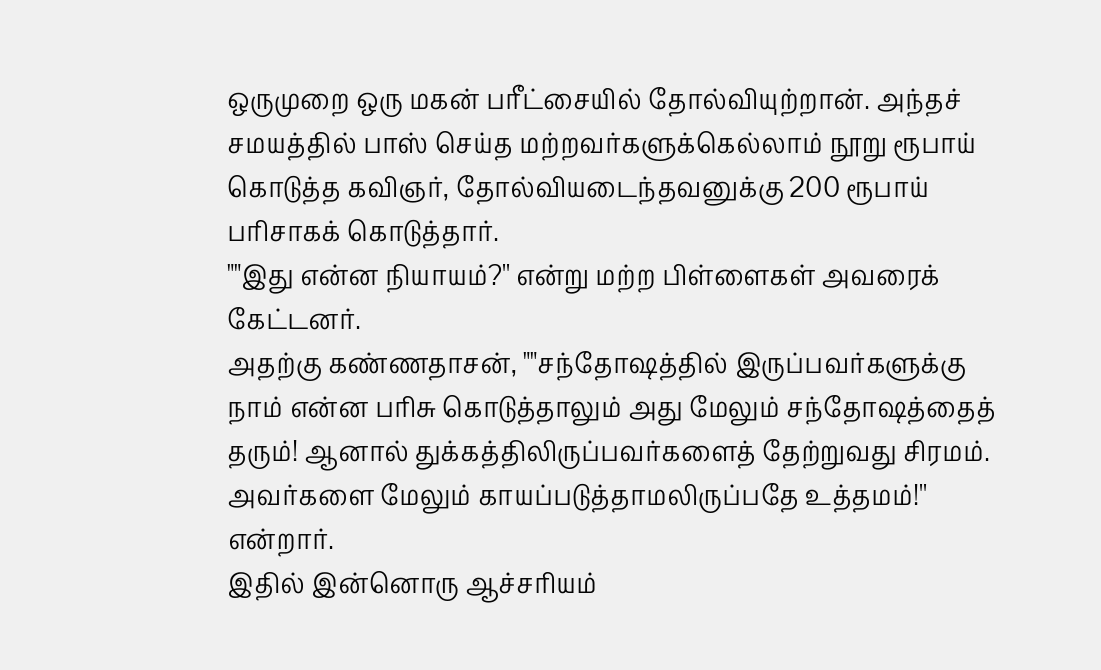ஒருமுறை ஒரு மகன் பரீட்சையில் தோல்வியுற்றான். அந்தச் சமயத்தில் பாஸ் செய்த மற்றவர்களுக்கெல்லாம் நூறு ரூபாய் கொடுத்த கவிஞர், தோல்வியடைந்தவனுக்கு 200 ரூபாய் பரிசாகக் கொடுத்தார்.
""இது என்ன நியாயம்?'' என்று மற்ற பிள்ளைகள் அவரைக் கேட்டனர்.
அதற்கு கண்ணதாசன், ""சந்தோஷத்தில் இருப்பவர்களுக்கு நாம் என்ன பரிசு கொடுத்தாலும் அது மேலும் சந்தோஷத்தைத் தரும்! ஆனால் துக்கத்திலிருப்பவர்களைத் தேற்றுவது சிரமம். அவர்களை மேலும் காயப்படுத்தாமலிருப்பதே உத்தமம்!'' என்றார்.
இதில் இன்னொரு ஆச்சரியம்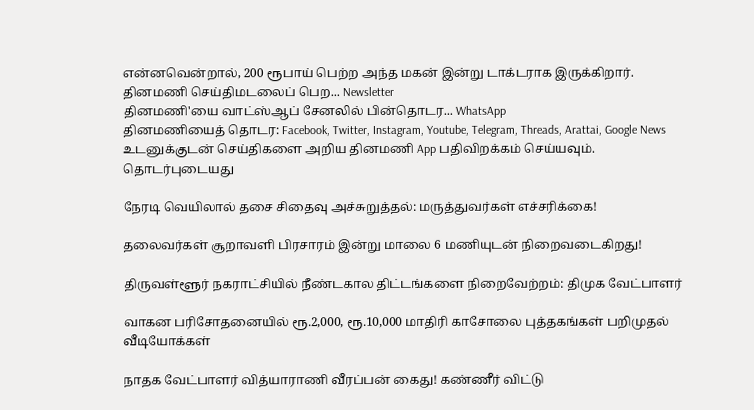என்னவென்றால், 200 ரூபாய் பெற்ற அந்த மகன் இன்று டாக்டராக இருக்கிறார்.
தினமணி செய்திமடலைப் பெற... Newsletter
தினமணி'யை வாட்ஸ்ஆப் சேனலில் பின்தொடர... WhatsApp
தினமணியைத் தொடர: Facebook, Twitter, Instagram, Youtube, Telegram, Threads, Arattai, Google News
உடனுக்குடன் செய்திகளை அறிய தினமணி App பதிவிறக்கம் செய்யவும்.
தொடர்புடையது

நேரடி வெயிலால் தசை சிதைவு அச்சுறுத்தல்: மருத்துவர்கள் எச்சரிக்கை!

தலைவர்கள் சூறாவளி பிரசாரம் இன்று மாலை 6 மணியுடன் நிறைவடைகிறது!

திருவள்ளூர் நகராட்சியில் நீண்டகால திட்டங்களை நிறைவேற்றம்: திமுக வேட்பாளர்

வாகன பரிசோதனையில் ரூ.2,000, ரூ.10,000 மாதிரி காசோலை புத்தகங்கள் பறிமுதல்
வீடியோக்கள்

நாதக வேட்பாளர் வித்யாராணி வீரப்பன் கைது! கண்ணீர் விட்டு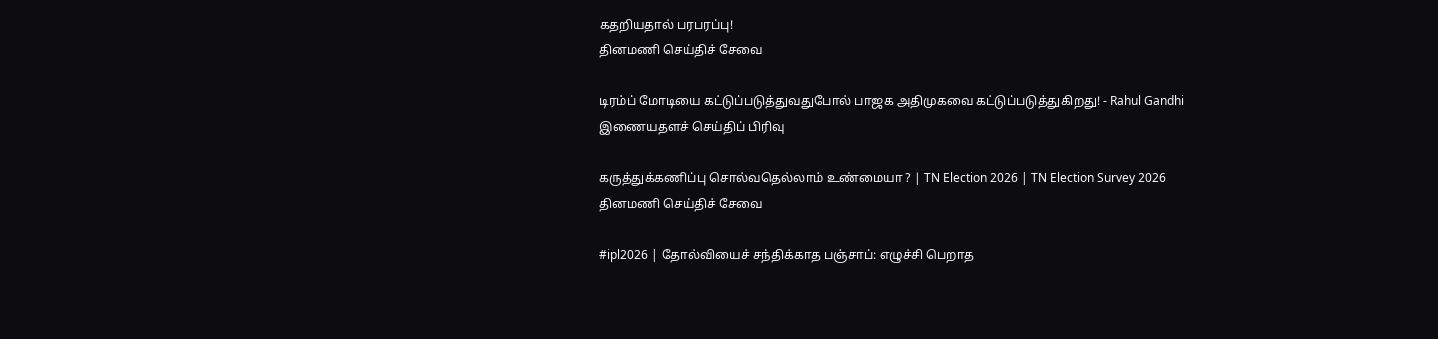கதறியதால் பரபரப்பு!
தினமணி செய்திச் சேவை

டிரம்ப் மோடியை கட்டுப்படுத்துவதுபோல் பாஜக அதிமுகவை கட்டுப்படுத்துகிறது! - Rahul Gandhi
இணையதளச் செய்திப் பிரிவு

கருத்துக்கணிப்பு சொல்வதெல்லாம் உண்மையா ? | TN Election 2026 | TN Election Survey 2026
தினமணி செய்திச் சேவை

#ipl2026 | தோல்வியைச் சந்திக்காத பஞ்சாப்: எழுச்சி பெறாத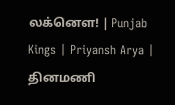லக்னௌ! | Punjab Kings | Priyansh Arya |
தினமணி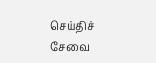செய்திச் சேவை